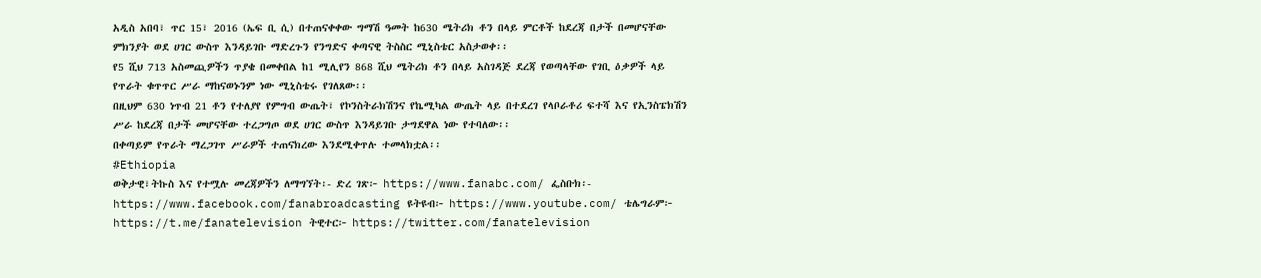አዲስ አበባ፣ ጥር 15፣ 2016 (ኤፍ ቢ ሲ) በተጠናቀቀው ግማሽ ዓመት ከ630 ሜትሪክ ቶን በላይ ምርቶች ከደረጃ በታች በመሆናቸው ምክንያት ወደ ሀገር ውስጥ እንዳይገቡ ማድረጉን የንግድና ቀጣናዊ ትስስር ሚኒስቴር አስታወቀ፡፡
የ5 ሺህ 713 አስመጪዎችን ጥያቄ በመቀበል ከ1 ሚሊየን 868 ሺህ ሜትሪክ ቶን በላይ አስገዳጅ ደረጃ የወጣላቸው የገቢ ዕቃዎች ላይ የጥራት ቁጥጥር ሥራ ማከናወኑንም ነው ሚኒስቴሩ የገለጸው፡፡
በዚህም 630 ነጥብ 21 ቶን የተለያየ የምግብ ውጤት፣ የኮንስትራክሽንና የኬሚካል ውጤት ላይ በተደረገ የላቦራቶሪ ፍተሻ እና የኢንስፔክሽን ሥራ ከደረጃ በታች መሆናቸው ተረጋግጦ ወደ ሀገር ውስጥ እንዳይገቡ ታግደዋል ነው የተባለው፡፡
በቀጣይም የጥራት ማረጋገጥ ሥራዎች ተጠናክረው እንደሚቀጥሉ ተመላክቷል፡፡
#Ethiopia
ወቅታዊ፣ትኩስ እና የተሟሉ መረጃዎችን ለማግኘት፡- ድረ ገጽ፦ https://www.fanabc.com/ ፌስቡክ፡- https://www.facebook.com/fanabroadcasting ዩትዩብ፦ https://www.youtube.com/ ቴሌግራም፦ https://t.me/fanatelevision ትዊተር፦ https://twitter.com/fanatelevision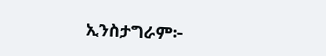ኢንስታግራም፦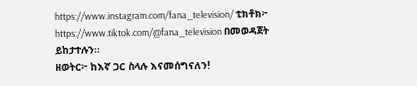https://www.instagram.com/fana_television/ ቲክቶክ፦ https://www.tiktok.com/@fana_television በመወዳጀት ይከታተሉን፡፡
ዘወትር፦ ከእኛ ጋር ስላሉ እናመሰግናለን!